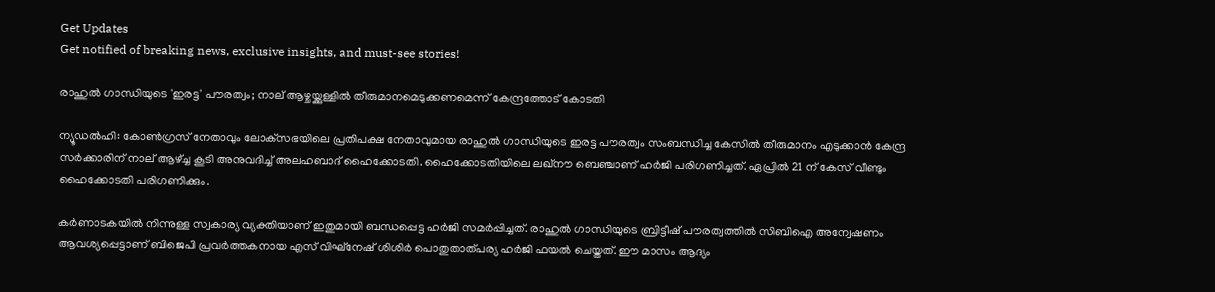Get Updates
Get notified of breaking news, exclusive insights, and must-see stories!

രാഹുല്‍ ഗാന്ധിയുടെ 'ഇരട്ട' പൗരത്വം; നാല് ആഴ്ചയ്ക്കുള്ളില്‍ തീരുമാനമെടുക്കണമെന്ന് കേന്ദ്രത്തോട് കോടതി

ന്യൂഡല്‍ഹി: കോണ്‍ഗ്രസ് നേതാവും ലോക്‌സഭയിലെ പ്രതിപക്ഷ നേതാവുമായ രാഹുല്‍ ഗാന്ധിയുടെ ഇരട്ട പൗരത്വം സംബന്ധിച്ച കേസില്‍ തീരുമാനം എടുക്കാന്‍ കേന്ദ്ര സര്‍ക്കാരിന് നാല് ആഴ്ച്ച കൂടി അനുവദിച്ച് അലഹബാദ് ഹൈക്കോടതി. ഹൈക്കോടതിയിലെ ലഖ്നൗ ബെഞ്ചാണ് ഹര്‍ജി പരിഗണിച്ചത്. ഏപ്രില്‍ 21 ന് കേസ് വീണ്ടും ഹൈക്കോടതി പരിഗണിക്കും.

കര്‍ണാടകയില്‍ നിന്നുള്ള സ്വകാര്യ വ്യക്തിയാണ് ഇതുമായി ബന്ധപ്പെട്ട ഹര്‍ജി സമര്‍പ്പിച്ചത്. രാഹുല്‍ ഗാന്ധിയുടെ ബ്രിട്ടീഷ് പൗരത്വത്തില്‍ സിബിഐ അന്വേഷണം ആവശ്യപ്പെട്ടാണ് ബിജെപി പ്രവര്‍ത്തകനായ എസ് വിഘ്‌നേഷ് ശിശിര്‍ പൊതുതാത്പര്യ ഹര്‍ജി ഫയല്‍ ചെയ്തത്. ഈ മാസം ആദ്യം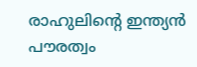രാഹുലിന്റെ ഇന്ത്യന്‍ പൗരത്വം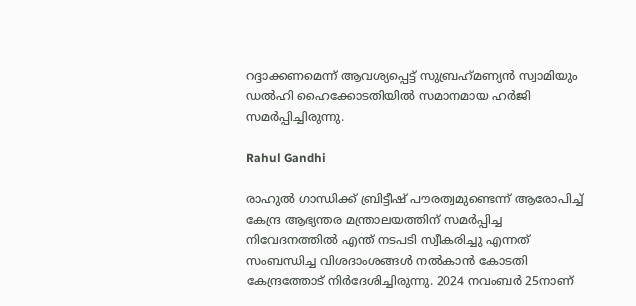റദ്ദാക്കണമെന്ന് ആവശ്യപ്പെട്ട് സുബ്രഹ്‌മണ്യന്‍ സ്വാമിയും ഡല്‍ഹി ഹൈക്കോടതിയില്‍ സമാനമായ ഹര്‍ജി സമര്‍പ്പിച്ചിരുന്നു.

Rahul Gandhi

രാഹുല്‍ ഗാന്ധിക്ക് ബ്രിട്ടീഷ് പൗരത്വമുണ്ടെന്ന് ആരോപിച്ച് കേന്ദ്ര ആഭ്യന്തര മന്ത്രാലയത്തിന് സമര്‍പ്പിച്ച നിവേദനത്തില്‍ എന്ത് നടപടി സ്വീകരിച്ചു എന്നത് സംബന്ധിച്ച വിശദാംശങ്ങള്‍ നല്‍കാന്‍ കോടതി കേന്ദ്രത്തോട് നിര്‍ദേശിച്ചിരുന്നു. 2024 നവംബര്‍ 25നാണ്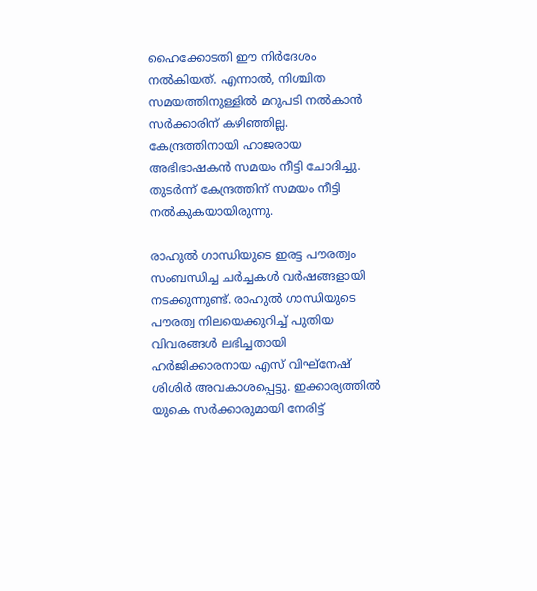ഹൈക്കോടതി ഈ നിര്‍ദേശം നല്‍കിയത്. എന്നാല്‍, നിശ്ചിത സമയത്തിനുള്ളില്‍ മറുപടി നല്‍കാന്‍ സര്‍ക്കാരിന് കഴിഞ്ഞില്ല. കേന്ദ്രത്തിനായി ഹാജരായ അഭിഭാഷകന്‍ സമയം നീട്ടി ചോദിച്ചു. തുടര്‍ന്ന് കേന്ദ്രത്തിന് സമയം നീട്ടി നല്‍കുകയായിരുന്നു.

രാഹുല്‍ ഗാന്ധിയുടെ ഇരട്ട പൗരത്വം സംബന്ധിച്ച ചര്‍ച്ചകള്‍ വര്‍ഷങ്ങളായി നടക്കുന്നുണ്ട്. രാഹുല്‍ ഗാന്ധിയുടെ പൗരത്വ നിലയെക്കുറിച്ച് പുതിയ വിവരങ്ങള്‍ ലഭിച്ചതായി ഹര്‍ജിക്കാരനായ എസ് വിഘ്‌നേഷ് ശിശിര്‍ അവകാശപ്പെട്ടു. ഇക്കാര്യത്തില്‍ യുകെ സര്‍ക്കാരുമായി നേരിട്ട്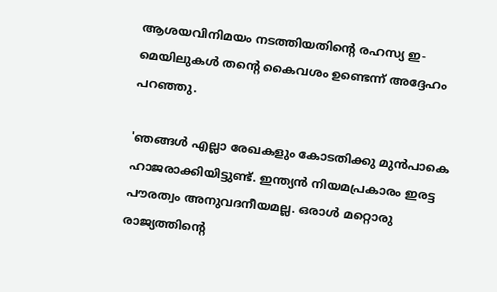ആശയവിനിമയം നടത്തിയതിന്റെ രഹസ്യ ഇ-മെയിലുകള്‍ തന്റെ കൈവശം ഉണ്ടെന്ന് അദ്ദേഹം പറഞ്ഞു.

'ഞങ്ങള്‍ എല്ലാ രേഖകളും കോടതിക്കു മുന്‍പാകെ ഹാജരാക്കിയിട്ടുണ്ട്. ഇന്ത്യന്‍ നിയമപ്രകാരം ഇരട്ട പൗരത്വം അനുവദനീയമല്ല. ഒരാള്‍ മറ്റൊരു രാജ്യത്തിന്റെ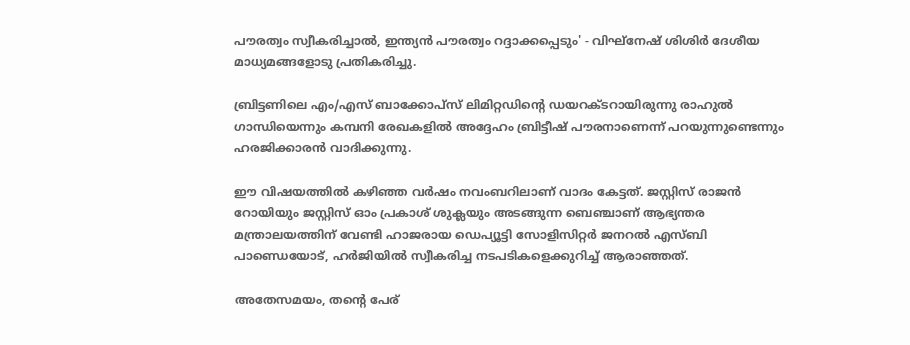പൗരത്വം സ്വീകരിച്ചാല്‍, ഇന്ത്യന്‍ പൗരത്വം റദ്ദാക്കപ്പെടും' - വിഘ്‌നേഷ് ശിശിര്‍ ദേശീയ മാധ്യമങ്ങളോടു പ്രതികരിച്ചു.

ബ്രിട്ടണിലെ എം/എസ് ബാക്കോപ്സ് ലിമിറ്റഡിന്റെ ഡയറക്ടറായിരുന്നു രാഹുല്‍ ഗാന്ധിയെന്നും കമ്പനി രേഖകളില്‍ അദ്ദേഹം ബ്രിട്ടീഷ് പൗരനാണെന്ന് പറയുന്നുണ്ടെന്നും ഹരജിക്കാരന്‍ വാദിക്കുന്നു.

ഈ വിഷയത്തില്‍ കഴിഞ്ഞ വര്‍ഷം നവംബറിലാണ് വാദം കേട്ടത്. ജസ്റ്റിസ് രാജന്‍ റോയിയും ജസ്റ്റിസ് ഓം പ്രകാശ് ശുക്ലയും അടങ്ങുന്ന ബെഞ്ചാണ് ആഭ്യന്തര മന്ത്രാലയത്തിന് വേണ്ടി ഹാജരായ ഡെപ്യൂട്ടി സോളിസിറ്റര്‍ ജനറല്‍ എസ്ബി പാണ്ഡെയോട്, ഹര്‍ജിയില്‍ സ്വീകരിച്ച നടപടികളെക്കുറിച്ച് ആരാഞ്ഞത്.

അതേസമയം, തന്റെ പേര്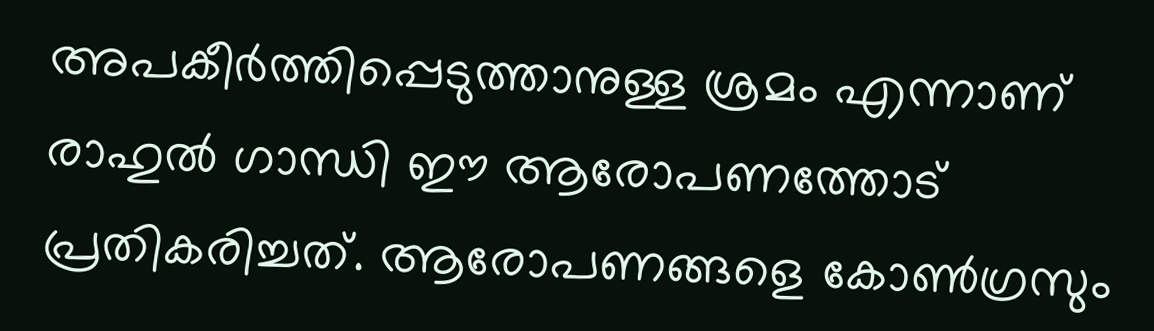അപകീര്‍ത്തിപ്പെടുത്താനുള്ള ശ്രമം എന്നാണ് രാഹുല്‍ ഗാന്ധി ഈ ആരോപണത്തോട് പ്രതികരിച്ചത്. ആരോപണങ്ങളെ കോണ്‍ഗ്രസും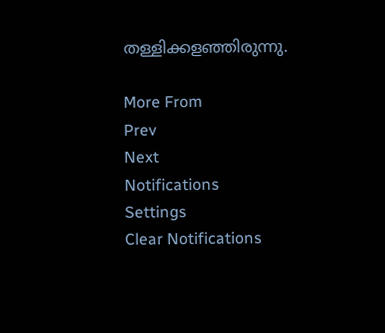തള്ളിക്കളഞ്ഞിരുന്നു.

More From
Prev
Next
Notifications
Settings
Clear Notifications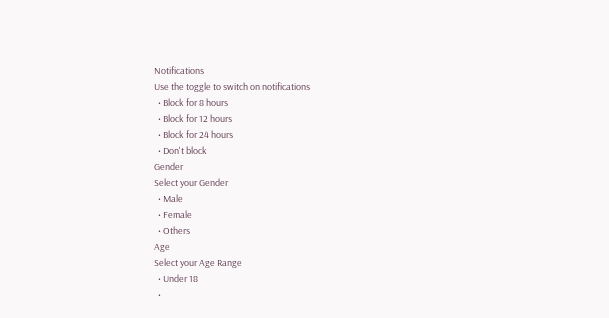Notifications
Use the toggle to switch on notifications
  • Block for 8 hours
  • Block for 12 hours
  • Block for 24 hours
  • Don't block
Gender
Select your Gender
  • Male
  • Female
  • Others
Age
Select your Age Range
  • Under 18
  •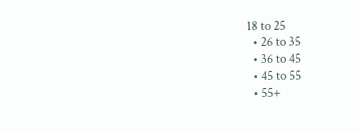18 to 25
  • 26 to 35
  • 36 to 45
  • 45 to 55
  • 55+